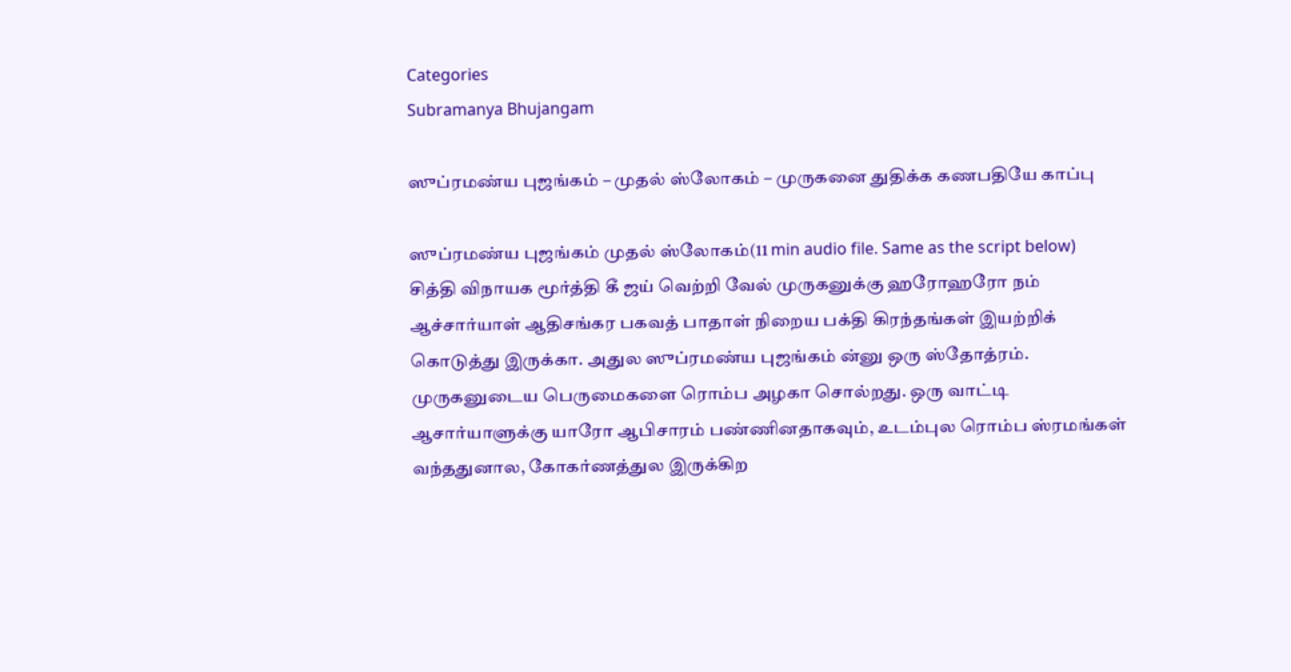Categories
Subramanya Bhujangam

ஸுப்ரமண்ய புஜங்கம் – முதல் ஸ்லோகம் – முருகனை துதிக்க கணபதியே காப்பு

ஸுப்ரமண்ய புஜங்கம் முதல் ஸ்லோகம்(11 min audio file. Same as the script below) சித்தி விநாயக மூர்த்தி கீ ஜய் வெற்றி வேல் முருகனுக்கு ஹரோஹரோ நம் ஆச்சார்யாள் ஆதிசங்கர பகவத் பாதாள் நிறைய பக்தி கிரந்தங்கள் இயற்றிக் கொடுத்து இருக்கா. அதுல ஸுப்ரமண்ய புஜங்கம் ன்னு ஒரு ஸ்தோத்ரம். முருகனுடைய பெருமைகளை ரொம்ப அழகா சொல்றது. ஒரு வாட்டி ஆசார்யாளுக்கு யாரோ ஆபிசாரம் பண்ணினதாகவும், உடம்புல ரொம்ப ஸ்ரமங்கள் வந்ததுனால, கோகர்ணத்துல இருக்கிற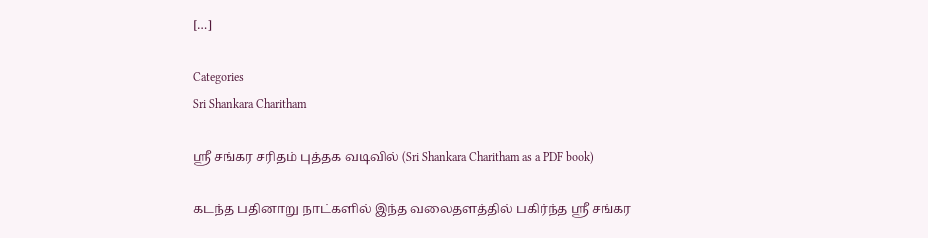[…]

Categories
Sri Shankara Charitham

ஸ்ரீ சங்கர சரிதம் புத்தக வடிவில் (Sri Shankara Charitham as a PDF book)

கடந்த பதினாறு நாட்களில் இந்த வலைதளத்தில் பகிர்ந்த ஸ்ரீ சங்கர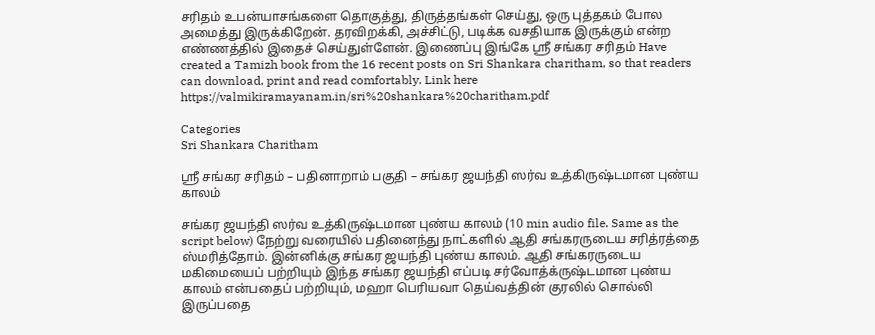சரிதம் உபன்யாசங்களை தொகுத்து, திருத்தங்கள் செய்து, ஒரு புத்தகம் போல அமைத்து இருக்கிறேன். தரவிறக்கி, அச்சிட்டு, படிக்க வசதியாக இருக்கும் என்ற எண்ணத்தில் இதைச் செய்துள்ளேன். இணைப்பு இங்கே ஸ்ரீ சங்கர சரிதம் Have created a Tamizh book from the 16 recent posts on Sri Shankara charitham, so that readers can download, print and read comfortably. Link here https://valmikiramayanam.in/sri%20shankara%20charitham.pdf

Categories
Sri Shankara Charitham

ஸ்ரீ சங்கர சரிதம் – பதினாறாம் பகுதி – சங்கர ஜயந்தி ஸர்வ உத்கிருஷ்டமான புண்ய காலம்

சங்கர ஜயந்தி ஸர்வ உத்கிருஷ்டமான புண்ய காலம் (10 min audio file. Same as the script below) நேற்று வரையில் பதினைந்து நாட்களில் ஆதி சங்கரருடைய சரித்ரத்தை ஸ்மரித்தோம். இன்னிக்கு சங்கர ஜயந்தி புண்ய காலம். ஆதி சங்கரருடைய மகிமையைப் பற்றியும் இந்த சங்கர ஜயந்தி எப்படி சர்வோத்க்ருஷ்டமான புண்ய காலம் என்பதைப் பற்றியும், மஹா பெரியவா தெய்வத்தின் குரலில் சொல்லி இருப்பதை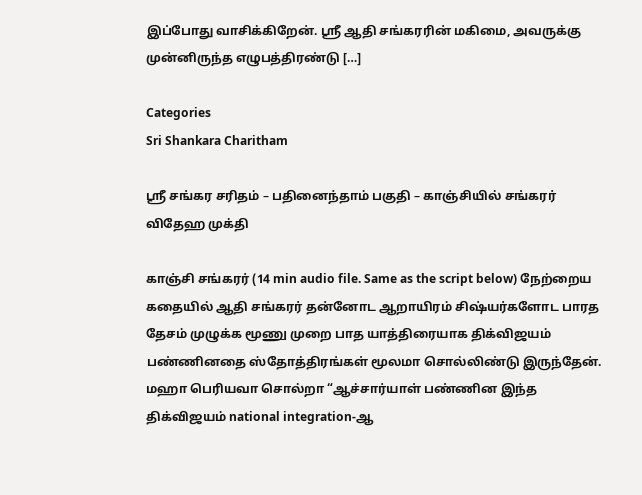இப்போது வாசிக்கிறேன். ஸ்ரீ ஆதி சங்கரரின் மகிமை, அவருக்கு முன்னிருந்த எழுபத்திரண்டு […]

Categories
Sri Shankara Charitham

ஸ்ரீ சங்கர சரிதம் – பதினைந்தாம் பகுதி – காஞ்சியில் சங்கரர் விதேஹ முக்தி

காஞ்சி சங்கரர் (14 min audio file. Same as the script below) நேற்றைய கதையில் ஆதி சங்கரர் தன்னோட ஆறாயிரம் சிஷ்யர்களோட பாரத தேசம் முழுக்க மூணு முறை பாத யாத்திரையாக திக்விஜயம் பண்ணினதை ஸ்தோத்திரங்கள் மூலமா சொல்லிண்டு இருந்தேன். மஹா பெரியவா சொல்றா “ஆச்சார்யாள் பண்ணின இந்த திக்விஜயம் national integration-ஆ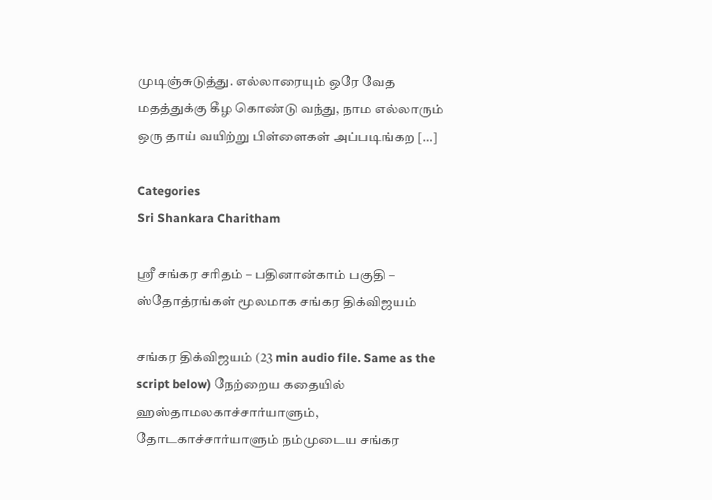முடிஞ்சுடுத்து. எல்லாரையும் ஒரே வேத மதத்துக்கு கீழ கொண்டு வந்து, நாம எல்லாரும் ஒரு தாய் வயிற்று பிள்ளைகள் அப்படிங்கற […]

Categories
Sri Shankara Charitham

ஸ்ரீ சங்கர சரிதம் – பதினான்காம் பகுதி – ஸ்தோத்ரங்கள் மூலமாக சங்கர திக்விஜயம்

சங்கர திக்விஜயம் (23 min audio file. Same as the script below) நேற்றைய கதையில் ஹஸ்தாமலகாச்சார்யாளும், தோடகாச்சார்யாளும் நம்முடைய சங்கர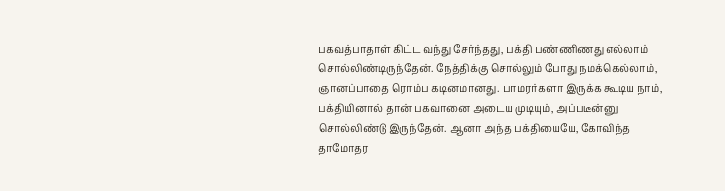பகவத்பாதாள் கிட்ட வந்து சேர்ந்தது, பக்தி பண்ணிணது எல்லாம் சொல்லிண்டிருந்தேன். நேத்திக்கு சொல்லும் போது நமக்கெல்லாம், ஞானப்பாதை ரொம்ப கடினமானது. பாமரர்களா இருக்க கூடிய நாம், பக்தியினால் தான் பகவானை அடைய முடியும், அப்படீன்னு சொல்லிண்டு இருந்தேன். ஆனா அந்த பக்தியையே, கோவிந்த தாமோதர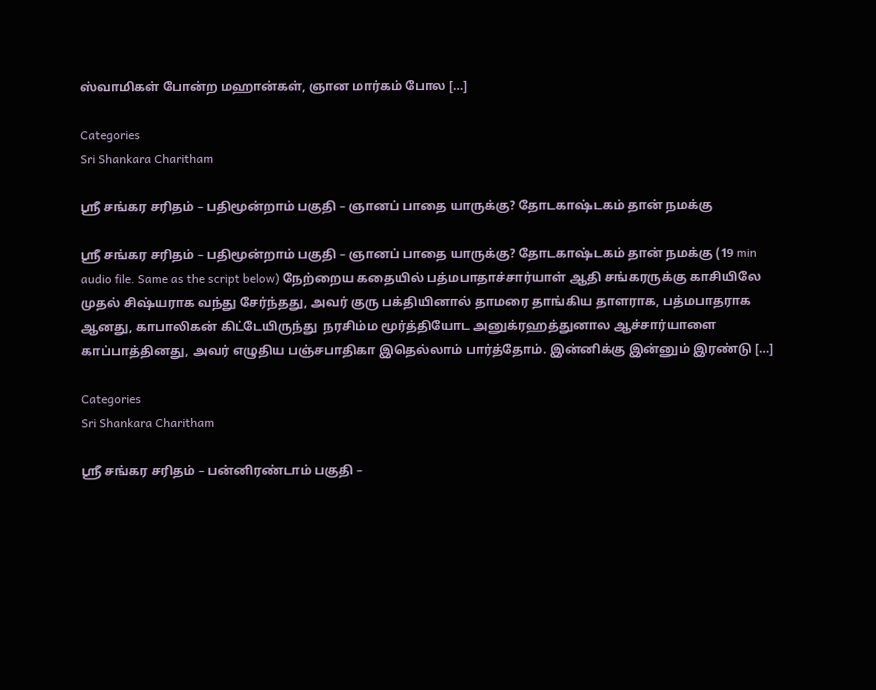ஸ்வாமிகள் போன்ற மஹான்கள், ஞான மார்கம் போல […]

Categories
Sri Shankara Charitham

ஸ்ரீ சங்கர சரிதம் – பதிமூன்றாம் பகுதி – ஞானப் பாதை யாருக்கு? தோடகாஷ்டகம் தான் நமக்கு

ஸ்ரீ சங்கர சரிதம் – பதிமூன்றாம் பகுதி – ஞானப் பாதை யாருக்கு? தோடகாஷ்டகம் தான் நமக்கு (19 min audio file. Same as the script below) நேற்றைய கதையில் பத்மபாதாச்சார்யாள் ஆதி சங்கரருக்கு காசியிலே முதல் சிஷ்யராக வந்து சேர்ந்தது, அவர் குரு பக்தியினால் தாமரை தாங்கிய தாளராக, பத்மபாதராக ஆனது, காபாலிகன் கிட்டேயிருந்து  நரசிம்ம மூர்த்தியோட அனுக்ரஹத்துனால ஆச்சார்யாளை காப்பாத்தினது, அவர் எழுதிய பஞ்சபாதிகா இதெல்லாம் பார்த்தோம். இன்னிக்கு இன்னும் இரண்டு […]

Categories
Sri Shankara Charitham

ஸ்ரீ சங்கர சரிதம் – பன்னிரண்டாம் பகுதி –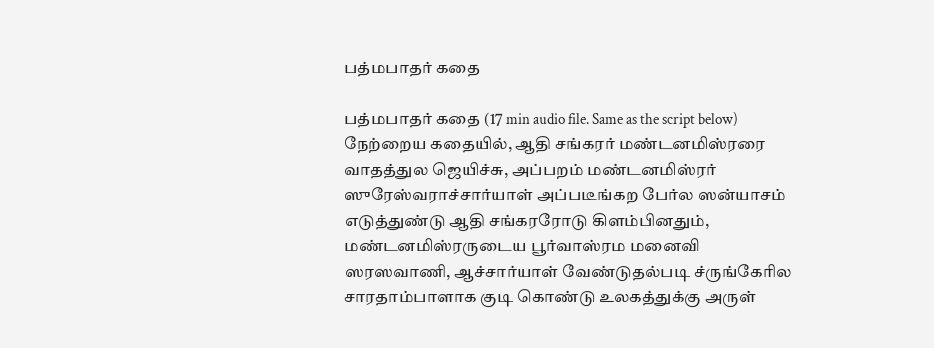பத்மபாதர் கதை

பத்மபாதர் கதை (17 min audio file. Same as the script below) நேற்றைய கதையில், ஆதி சங்கரர் மண்டனமிஸ்ரரை வாதத்துல ஜெயிச்சு, அப்பறம் மண்டனமிஸ்ரர் ஸுரேஸ்வராச்சார்யாள் அப்படீங்கற பேர்ல ஸன்யாசம் எடுத்துண்டு ஆதி சங்கரரோடு கிளம்பினதும், மண்டனமிஸ்ரருடைய பூர்வாஸ்ரம மனைவி ஸரஸவாணி, ஆச்சார்யாள் வேண்டுதல்படி ச்ருங்கேரில சாரதாம்பாளாக குடி கொண்டு உலகத்துக்கு அருள்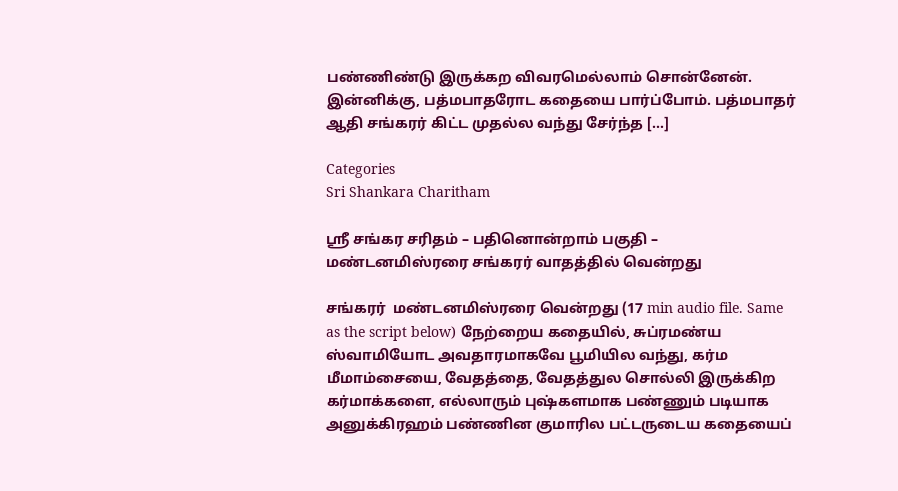பண்ணிண்டு இருக்கற விவரமெல்லாம் சொன்னேன். இன்னிக்கு, பத்மபாதரோட கதையை பார்ப்போம். பத்மபாதர் ஆதி சங்கரர் கிட்ட முதல்ல வந்து சேர்ந்த […]

Categories
Sri Shankara Charitham

ஸ்ரீ சங்கர சரிதம் – பதினொன்றாம் பகுதி – மண்டனமிஸ்ரரை சங்கரர் வாதத்தில் வென்றது

சங்கரர்  மண்டனமிஸ்ரரை வென்றது (17 min audio file. Same as the script below) நேற்றைய கதையில், சுப்ரமண்ய ஸ்வாமியோட அவதாரமாகவே பூமியில வந்து, கர்ம மீமாம்சையை, வேதத்தை, வேதத்துல சொல்லி இருக்கிற கர்மாக்களை, எல்லாரும் புஷ்களமாக பண்ணும் படியாக அனுக்கிரஹம் பண்ணின குமாரில பட்டருடைய கதையைப்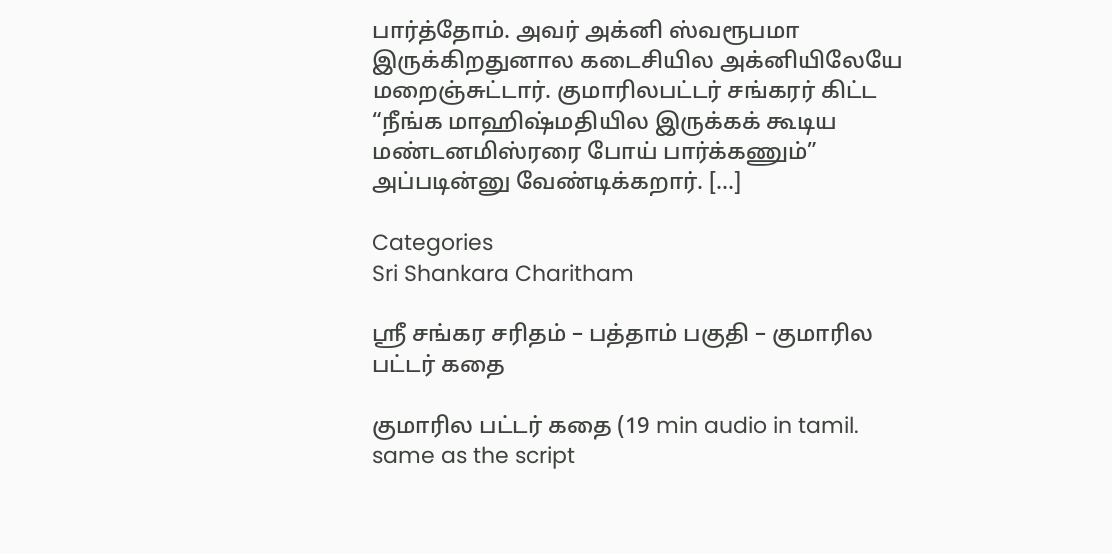பார்த்தோம். அவர் அக்னி ஸ்வரூபமா இருக்கிறதுனால கடைசியில அக்னியிலேயே மறைஞ்சுட்டார். குமாரிலபட்டர் சங்கரர் கிட்ட “நீங்க மாஹிஷ்மதியில இருக்கக் கூடிய மண்டனமிஸ்ரரை போய் பார்க்கணும்” அப்படின்னு வேண்டிக்கறார். […]

Categories
Sri Shankara Charitham

ஸ்ரீ சங்கர சரிதம் – பத்தாம் பகுதி – குமாரில பட்டர் கதை

குமாரில பட்டர் கதை (19 min audio in tamil. same as the script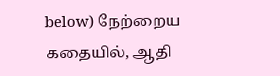below) நேற்றைய கதையில், ஆதி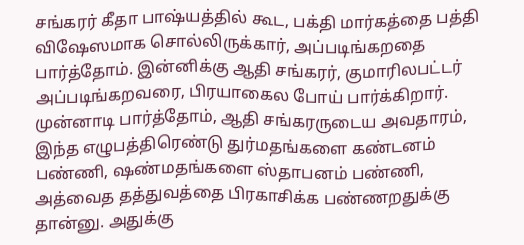சங்கரர் கீதா பாஷ்யத்தில் கூட, பக்தி மார்கத்தை பத்தி விஷேஸமாக சொல்லிருக்கார், அப்படிங்கறதை பார்த்தோம். இன்னிக்கு ஆதி சங்கரர், குமாரிலபட்டர் அப்படிங்கறவரை, பிரயாகைல போய் பார்க்கிறார். முன்னாடி பார்த்தோம், ஆதி சங்கரருடைய அவதாரம், இந்த எழுபத்திரெண்டு துர்மதங்களை கண்டனம் பண்ணி, ஷண்மதங்களை ஸ்தாபனம் பண்ணி, அத்வைத தத்துவத்தை பிரகாசிக்க பண்ணறதுக்கு தான்னு. அதுக்கு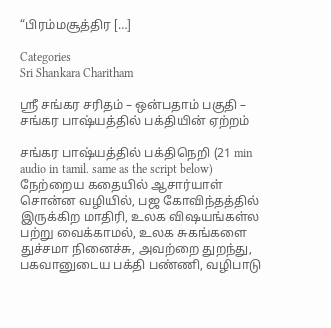“பிரம்மசூத்திர […]

Categories
Sri Shankara Charitham

ஸ்ரீ சங்கர சரிதம் – ஒன்பதாம் பகுதி – சங்கர பாஷ்யத்தில் பக்தியின் ஏற்றம்

சங்கர பாஷ்யத்தில் பக்திநெறி (21 min audio in tamil. same as the script below) நேற்றைய கதையில் ஆசார்யாள் சொன்ன வழியில், பஜ கோவிந்தத்தில் இருக்கிற மாதிரி, உலக விஷயங்கள்ல பற்று வைக்காமல், உலக சுகங்களை துச்சமா நினைச்சு, அவற்றை துறந்து, பகவானுடைய பக்தி பண்ணி, வழிபாடு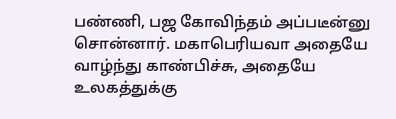பண்ணி, பஜ கோவிந்தம் அப்படீன்னு சொன்னார். மகாபெரியவா அதையே வாழ்ந்து காண்பிச்சு, அதையே உலகத்துக்கு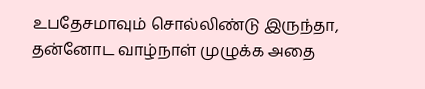உபதேசமாவும் சொல்லிண்டு இருந்தா, தன்னோட வாழ்நாள் முழுக்க அதை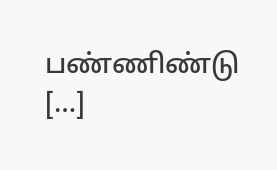பண்ணிண்டு […]